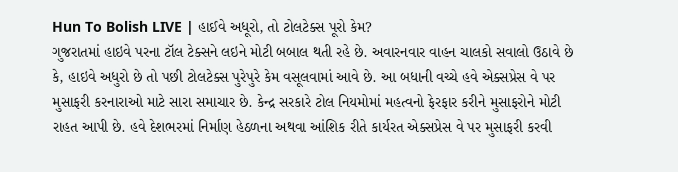Hun To Bolish LIVE | હાઈવે અધૂરો, તો ટોલટેક્સ પૂરો કેમ?
ગુજરાતમાં હાઇવે પરના ટૉલ ટેક્સને લઇને મોટી બબાલ થતી રહે છે. અવારનવાર વાહન ચાલકો સવાલો ઉઠાવે છે કે, હાઇવે અધુરો છે તો પછી ટોલટેક્સ પુરેપુરે કેમ વસૂલવામાં આવે છે. આ બધાની વચ્ચે હવે એક્સપ્રેસ વે પર મુસાફરી કરનારાઓ માટે સારા સમાચાર છે. કેન્દ્ર સરકારે ટોલ નિયમોમાં મહત્વનો ફેરફાર કરીને મુસાફરોને મોટી રાહત આપી છે. હવે દેશભરમાં નિર્માણ હેઠળના અથવા આંશિક રીતે કાર્યરત એક્સપ્રેસ વે પર મુસાફરી કરવી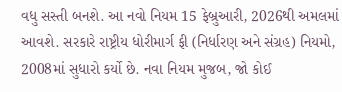વધુ સસ્તી બનશે. આ નવો નિયમ 15 ફેબ્રુઆરી, 2026થી અમલમાં આવશે. સરકારે રાષ્ટ્રીય ધોરીમાર્ગ ફી (નિર્ધારણ અને સંગ્રહ) નિયમો, 2008માં સુધારો કર્યો છે. નવા નિયમ મુજબ, જો કોઈ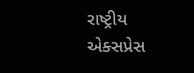રાષ્ટ્રીય એક્સપ્રેસ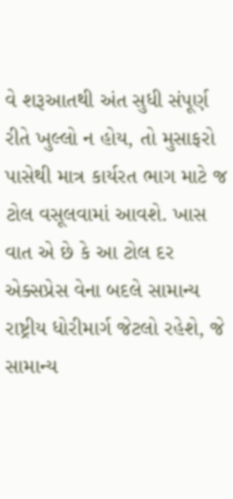વે શરૂઆતથી અંત સુધી સંપૂર્ણ રીતે ખુલ્લો ન હોય, તો મુસાફરો પાસેથી માત્ર કાર્યરત ભાગ માટે જ ટોલ વસૂલવામાં આવશે. ખાસ વાત એ છે કે આ ટોલ દર એક્સપ્રેસ વેના બદલે સામાન્ય રાષ્ટ્રીય ધોરીમાર્ગ જેટલો રહેશે, જે સામાન્ય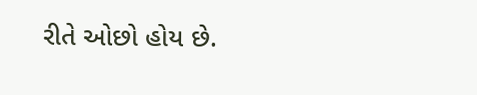રીતે ઓછો હોય છે.